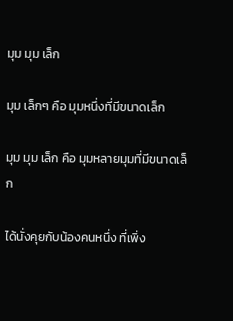มุม มุม เล็ก

มุม เล็กๆ คือ มุมหนึ่งที่มีขนาดเล็ก

มุม มุม เล็ก คือ มุมหลายมุมที่มีขนาดเล็ก

ได้นั่งคุยกับน้องคนหนึ่ง ที่เพิ่ง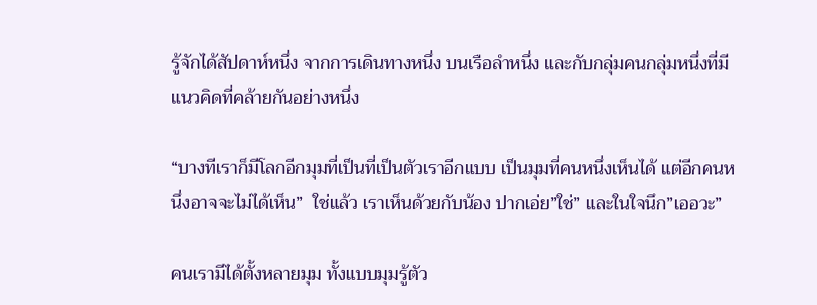รู้จักได้สัปดาห์หนึ่ง จากการเดินทางหนึ่ง บนเรือลำหนึ่ง และกับกลุ่มคนกลุ่มหนึ่งที่มีแนวคิดที่คล้ายกันอย่างหนึ่ง

“บางทีเราก็มีโลกอีกมุมที่เป็นที่เป็นตัวเราอีกแบบ เป็นมุมที่คนหนึ่งเห็นได้ แต่อีกคนหนึ่งอาจจะไม่ได้เห็น”  ใช่แล้ว เราเห็นด้วยกับน้อง ปากเอ่ย”ใช่” และในใจนึก”เออวะ”

คนเรามีได้ตั้งหลายมุม ทั้งแบบมุมรู้ตัว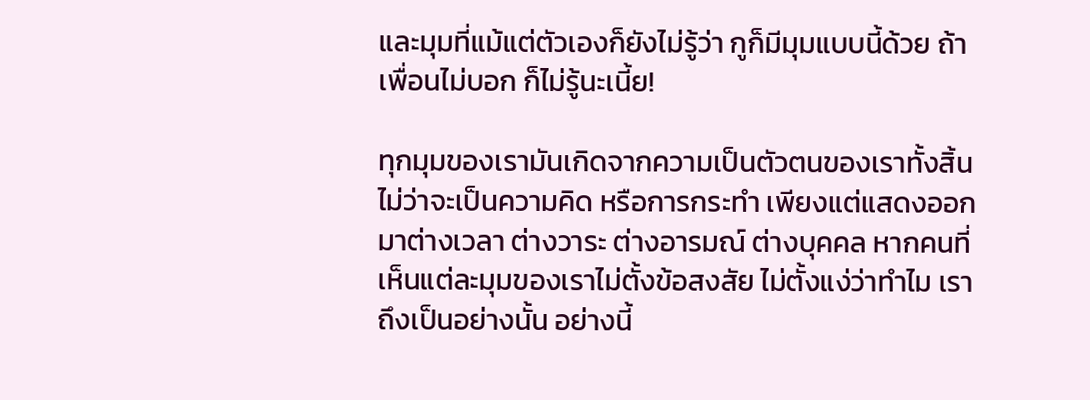และมุมที่แม้แต่ตัวเองก็ยังไม่รู้ว่า กูก็มีมุมแบบนี้ด้วย ถ้าเพื่อนไม่บอก ก็ไม่รู้นะเนี้ย!

ทุกมุมของเรามันเกิดจากความเป็นตัวตนของเราทั้งสิ้น ไม่ว่าจะเป็นความคิด หรือการกระทำ เพียงแต่แสดงออกมาต่างเวลา ต่างวาระ ต่างอารมณ์ ต่างบุคคล หากคนที่เห็นแต่ละมุมของเราไม่ตั้งข้อสงสัย ไม่ตั้งแง่ว่าทำไม เราถึงเป็นอย่างนั้น อย่างนี้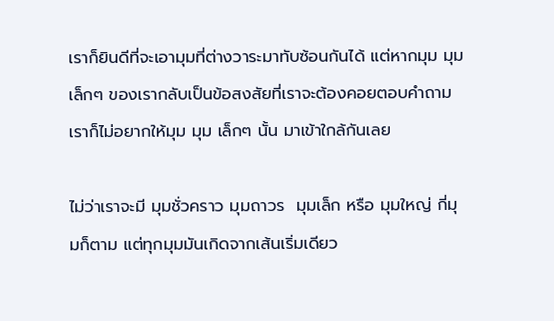เราก็ยินดีที่จะเอามุมที่ต่างวาระมาทับซ้อนกันได้ แต่หากมุม มุม เล็กๆ ของเรากลับเป็นข้อสงสัยที่เราจะต้องคอยตอบคำถาม เราก็ไม่อยากให้มุม มุม เล็กๆ นั้น มาเข้าใกล้กันเลย

ไม่ว่าเราจะมี มุมชั่วคราว มุมถาวร  มุมเล็ก หรือ มุมใหญ่ กี่มุมก็ตาม แต่ทุกมุมมันเกิดจากเส้นเริ่มเดียว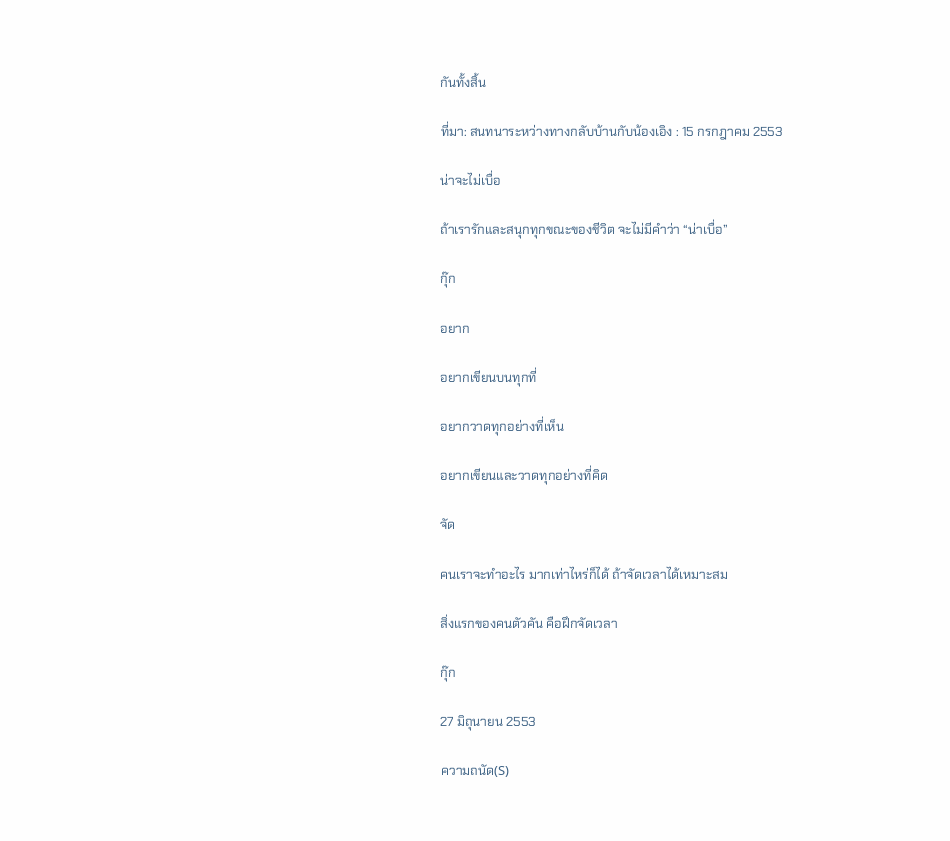กันทั้งสิ้น

ที่มา: สนทนาระหว่างทางกลับบ้านกับน้องเอิง : 15 กรกฎาคม 2553

น่าจะไม่เบื่อ

ถ้าเรารักและสนุกทุกขณะของชีวิต จะไม่มีคำว่า “น่าเบื่อ”

กุ๊ก

อยาก

อยากเขียนบนทุกที่

อยากวาดทุกอย่างที่เห็น

อยากเขียนและวาดทุกอย่างที่คิด

จัด

คนเราจะทำอะไร มากเท่าไหร่ก็ได้ ถ้าจัดเวลาได้เหมาะสม

สิ่งแรกของคนตัวคัน คือฝึกจัดเวลา

กุ๊ก

27 มิถุนายน 2553

ความถนัด(S)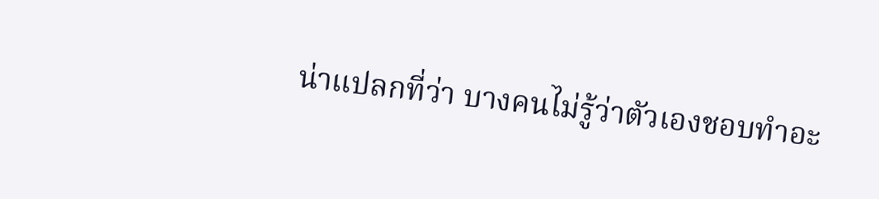น่าแปลกที่ว่า บางคนไม่รู้ว่าตัวเองชอบทำอะ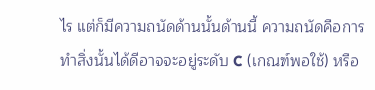ไร แต่ก็มีความถนัดด้านนั้นด้านนี้ ความถนัดคือการทำสิ่งนั้นได้ดีอาจจะอยู่ระดับ C (เกณฑ์พอใช้) หรือ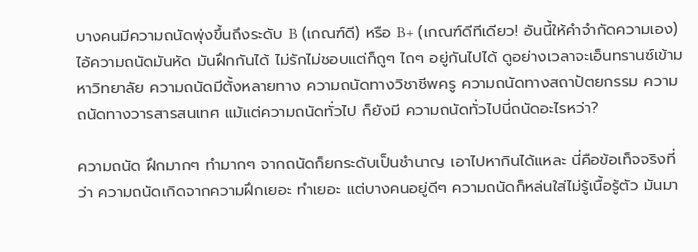บางคนมีความถนัดพุ่งขึ้นถึงระดับ B (เกณฑ์ดี) หรือ B+ (เกณฑ์ดีทีเดียว! อันนี้ให้คำจำกัดความเอง) ไอ้ความถนัดมันหัด มันฝึกกันได้ ไม่รักไม่ชอบแต่ก็ถูๆ ไถๆ อยู่กันไปได้ ดูอย่างเวลาจะเอ็นทรานซ์เข้ามหาวิทยาลัย ความถนัดมีตั้งหลายทาง ความถนัดทางวิชาชีพครู ความถนัดทางสถาปัตยกรรม ความถนัดทางวารสารสนเทศ แม้แต่ความถนัดทั่วไป ก็ยังมี ความถนัดทั่วไปนี่ถนัดอะไรหว่า?

ความถนัด ฝึกมากๆ ทำมากๆ จากถนัดก็ยกระดับเป็นชำนาญ เอาไปหากินได้แหละ นี่คือข้อเท็จจริงที่ว่า ความถนัดเกิดจากความฝึกเยอะ ทำเยอะ แต่บางคนอยู่ดีๆ ความถนัดก็หล่นใส่ไม่รู้เนื้อรู้ตัว มันมา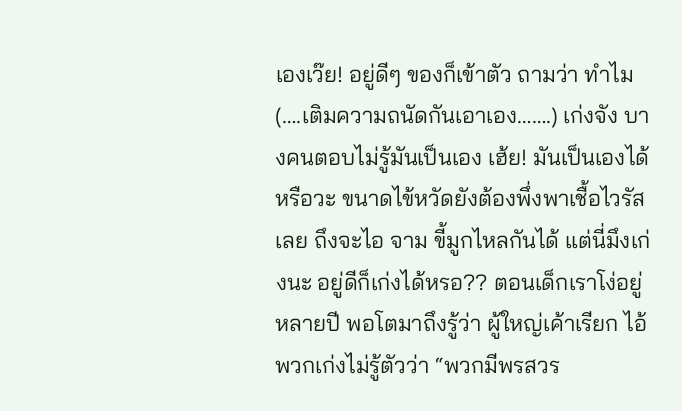เองเว๊ย! อยู่ดีๆ ของก็เข้าตัว ถามว่า ทำไม (….เติมความถนัดกันเอาเอง…….) เก่งจัง บางคนตอบไม่รู้มันเป็นเอง เฮ้ย! มันเป็นเองได้หรือวะ ขนาดไข้หวัดยังต้องพึ่งพาเชื้อไวรัสเลย ถึงจะไอ จาม ขี้มูกไหลกันได้ แต่นี่มึงเก่งนะ อยู่ดีก็เก่งได้หรอ?? ตอนเด็กเราโง่อยู่หลายปี พอโตมาถึงรู้ว่า ผู้ใหญ่เค้าเรียก ไอ้พวกเก่งไม่รู้ตัวว่า “พวกมีพรสวร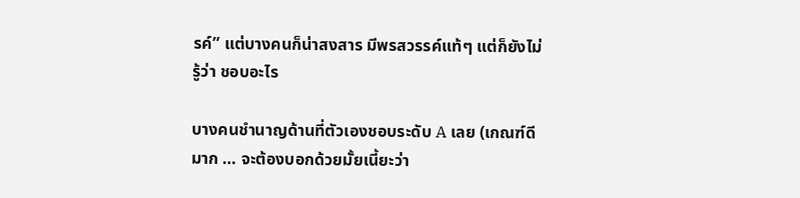รค์” แต่บางคนก็น่าสงสาร มีพรสวรรค์แท้ๆ แต่ก็ยังไม่รู้ว่า ชอบอะไร

บางคนชำนาญด้านที่ตัวเองชอบระดับ A เลย (เกณฑ์ดีมาก … จะต้องบอกด้วยมั้ยเนี้ยะว่า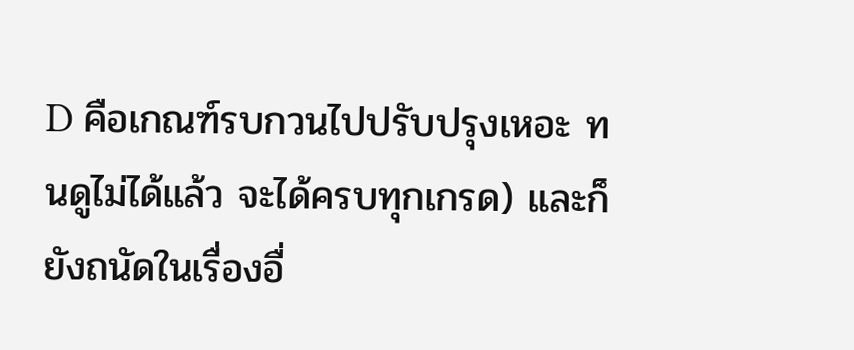D คือเกณฑ์รบกวนไปปรับปรุงเหอะ ทนดูไม่ได้แล้ว จะได้ครบทุกเกรด) และก็ยังถนัดในเรื่องอื่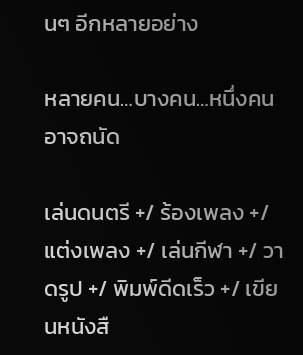นๆ อีกหลายอย่าง

หลายคน…บางคน…หนึ่งคน อาจถนัด

เล่นดนตรี +/ ร้องเพลง +/ แต่งเพลง +/ เล่นกีฬา +/ วาดรูป +/ พิมพ์ดีดเร็ว +/ เขียนหนังสื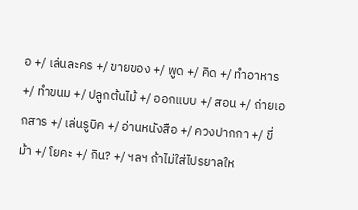อ +/ เล่นละคร +/ ขายของ +/ พูด +/ คิด +/ ทำอาหาร +/ ทำขนม +/ ปลูกต้นไม้ +/ ออกแบบ +/ สอน +/ ถ่ายเอกสาร +/ เล่นรูบิค +/ อ่านหนังสือ +/ ควงปากกา +/ ขี่ม้า +/ โยคะ +/ กิน? +/ ฯลฯ ถ้าไม่ใส่ไปรยาลให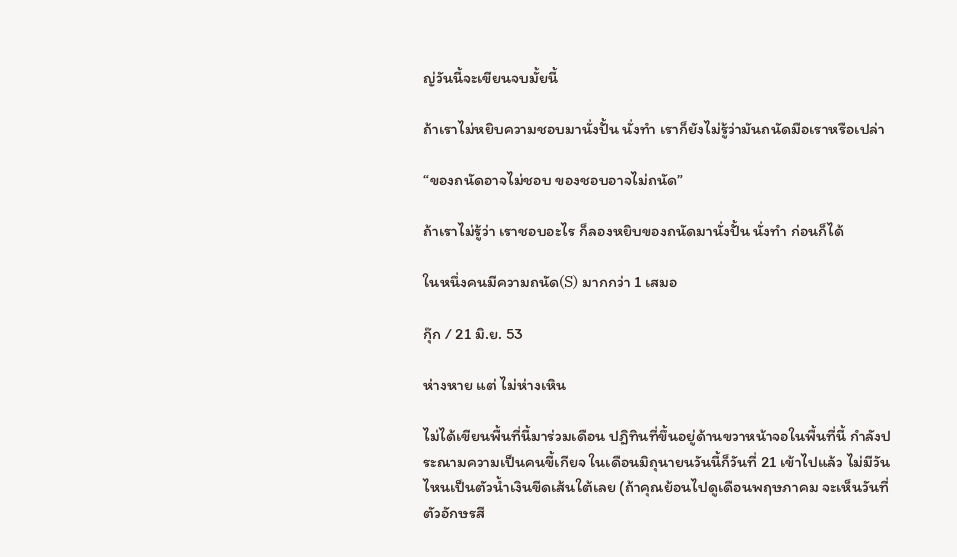ญ่วันนี้จะเขียนจบมั้ยนี้

ถ้าเราไม่หยิบความชอบมานั่งปั้น นั่งทำ เราก็ยังไม่รู้ว่ามันถนัดมือเราหรือเปล่า

“ของถนัดอาจไม่ชอบ ของชอบอาจไม่ถนัด”

ถ้าเราไม่รู้ว่า เราชอบอะไร ก็ลองหยิบของถนัดมานั่งปั้น นั่งทำ ก่อนก็ได้

ในหนึ่งคนมีความถนัด(S) มากกว่า 1 เสมอ

กุ๊ก / 21 มิ.ย. 53

ห่างหาย แต่ ไม่ห่างเหิน

ไม่ได้เขียนพื้นที่นี้มาร่วมเดือน ปฎิทินที่ขึ้นอยู่ด้านขวาหน้าจอในพื้นที่นี้ กำลังประณามความเป็นคนขี้เกียจ ในเดือนมิถุนายนวันนี้ก็วันที่ 21 เข้าไปแล้ว ไม่มีวันไหนเป็นตัวน้ำเงินขีดเส้นใต้เลย (ถ้าคุณย้อนไปดูเดือนพฤษภาคม จะเห็นวันที่ตัวอักษรสี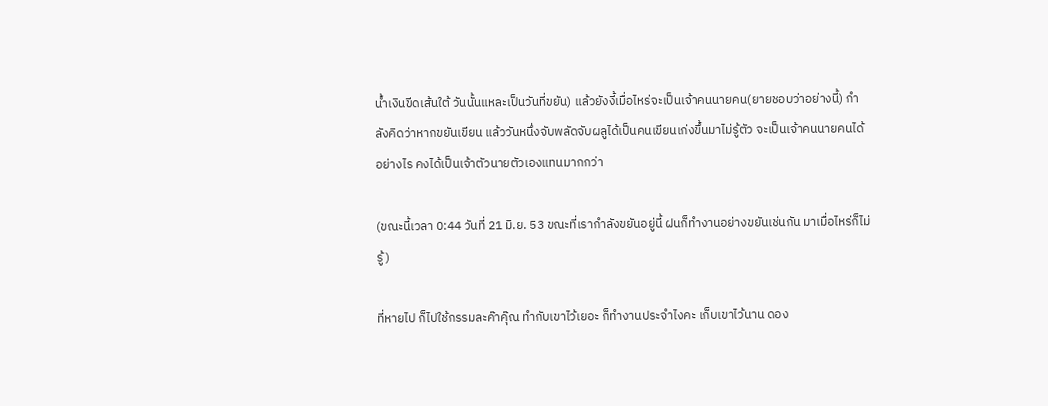น้ำเงินขีดเส้นใต้ วันนั้นแหละเป็นวันที่ขยัน) แล้วยังงี้เมื่อไหร่จะเป็นเจ้าคนนายคน(ยายชอบว่าอย่างนี้) กำลังคิดว่าหากขยันเขียน แล้ววันหนึ่งจับพลัดจับผลูได้เป็นคนเขียนเก่งขึ้นมาไม่รู้ตัว จะเป็นเจ้าคนนายคนได้อย่างไร คงได้เป็นเจ้าตัวนายตัวเองแทนมากกว่า

(ขณะนี้เวลา 0:44 วันที่ 21 มิ.ย. 53 ขณะที่เรากำลังขยันอยู่นี้ ฝนก็ทำงานอย่างขยันเช่นกัน มาเมื่อไหร่ก็ไม่รู้)

ที่หายไป ก็ไปใช้กรรมละค๊าคุ๊ณ ทำกับเขาไว้เยอะ ก็ทำงานประจำไงคะ เก็บเขาไว้นาน ดอง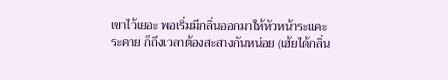เขาไว้เยอะ พอเริ่มมีกลิ่นออกมาให้หัวหน้าระแคะระคาย ก็ถึงเวลาต้องสะสางกันหน่อย (เฮ้ยได้กลิ่น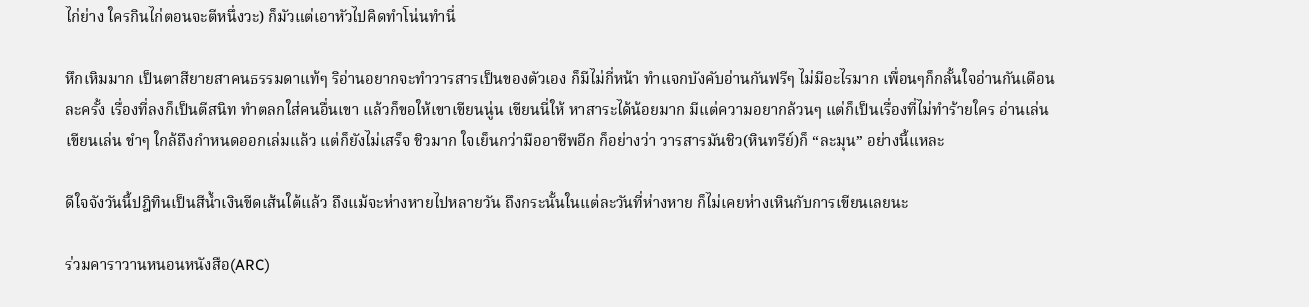ไก่ย่าง ใครกินไก่ตอนจะตีหนึ่งวะ) ก็มัวแต่เอาหัวไปคิดทำโน่นทำนี่

หึกเหิมมาก เป็นตาสียายสาคนธรรมดาแท้ๆ ริอ่านอยากจะทำวารสารเป็นของตัวเอง ก็มีไม่กี่หน้า ทำแจกบังคับอ่านกันฟรีๆ ไม่มีอะไรมาก เพื่อนๆก็กลั้นใจอ่านกันเดือนละครั้ง เรื่องที่ลงก็เป็นตีสนิท ทำตลกใส่คนอื่นเขา แล้วก็ขอให้เขาเขียนนู่น เขียนนี่ให้ หาสาระได้น้อยมาก มีแต่ความอยากล้วนๆ แต่ก็เป็นเรื่องที่ไม่ทำร้ายใคร อ่านเล่น เขียนเล่น ขำๆ ใกล้ถึงกำหนดออกเล่มแล้ว แต่ก็ยังไม่เสร็จ ชิวมาก ใจเย็นกว่ามืออาชีพอีก ก็อย่างว่า วารสารมันชิว(หินทรีย์)ก็ “ละมุน” อย่างนี้แหละ

ดีใจจังวันนี้ปฎิทินเป็นสีน้ำเงินขีดเส้นใต้แล้ว ถึงแม้จะห่างหายไปหลายวัน ถึงกระนั้นในแต่ละวันที่ห่างหาย ก็ไม่เคยห่างเหินกับการเขียนเลยนะ

ร่วมคาราวานหนอนหนังสือ(ARC)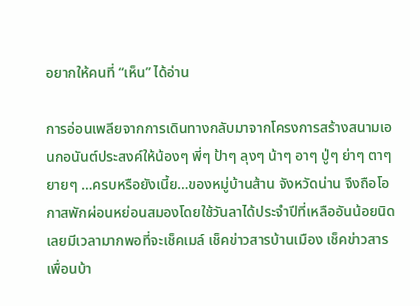อยากให้คนที่ “เห็น” ได้อ่าน

การอ่อนเพลียจากการเดินทางกลับมาจากโครงการสร้างสนามเอนกอนันต์ประสงค์ให้น้องๆ พี่ๆ ป้าๆ ลุงๆ น้าๆ อาๆ ปู่ๆ ย่าๆ ตาๆ ยายๆ …ครบหรือยังเนี้ย…ของหมู่บ้านส้าน จังหวัดน่าน จึงถือโอกาสพักผ่อนหย่อนสมองโดยใช้วันลาได้ประจำปีที่เหลืออันน้อยนิด เลยมีเวลามากพอที่จะเช็คเมล์ เช็คข่าวสารบ้านเมือง เช็คข่าวสารเพื่อนบ้า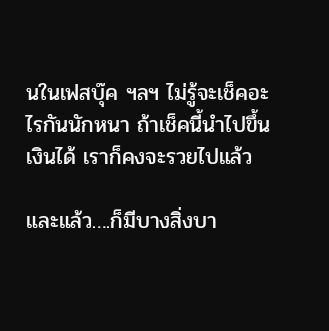นในเฟสบุ๊ค ฯลฯ ไม่รู้จะเช็คอะไรกันนักหนา ถ้าเช็คนี้นำไปขึ้นเงินได้ เราก็คงจะรวยไปแล้ว

และแล้ว….ก็มีบางสิ่งบา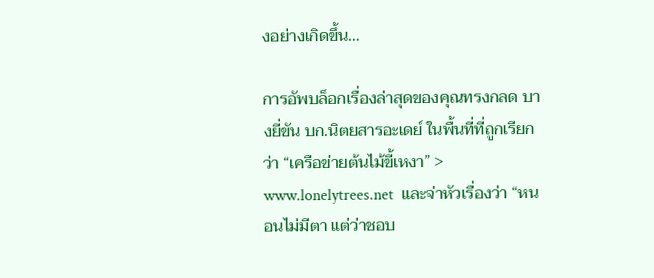งอย่างเกิดขึ้น…

การอัพบล็อกเรื่องล่าสุดของคุณทรงกลด บางยี่ขัน บก.นิตยสารอะเดย์ ในพื้นที่ที่ถูกเรียกว่า “เครือข่ายต้นไม้ขี้เหงา” > www.lonelytrees.net  และจ่าหัวเรื่องว่า “หนอนไม่มีตา แต่ว่าชอบ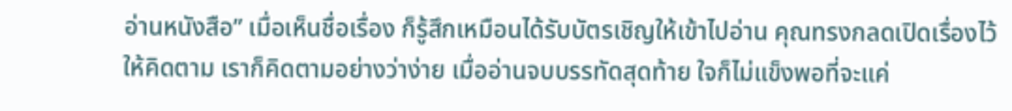อ่านหนังสือ” เมื่อเห็นชื่อเรื่อง ก็รู้สึกเหมือนได้รับบัตรเชิญให้เข้าไปอ่าน คุณทรงกลดเปิดเรื่องไว้ให้คิดตาม เราก็คิดตามอย่างว่าง่าย เมื่ออ่านจบบรรทัดสุดท้าย ใจก็ไม่แข็งพอที่จะแค่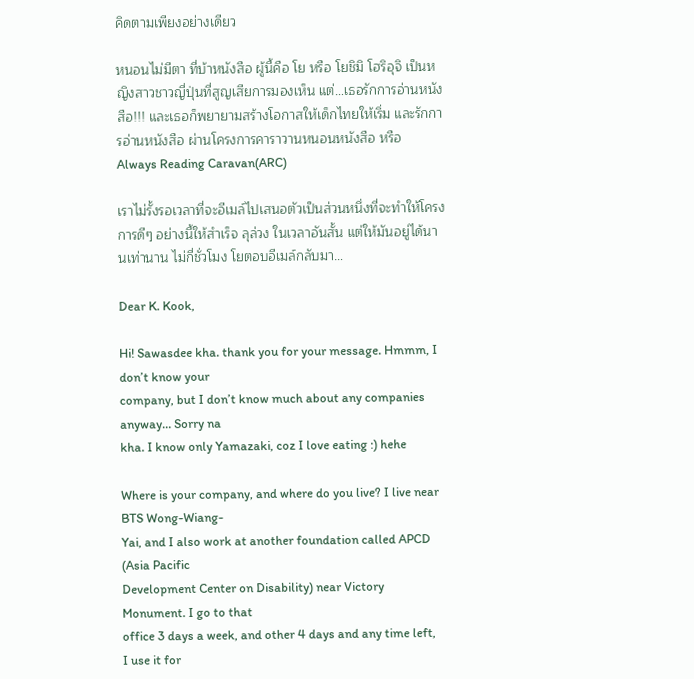คิดตามเพียงอย่างเดียว

หนอนไม่มีตา ที่บ้าหนังสือ ผู้นี้คือ โย หรือ โยชิมิ โฮริอุจิ เป็นหญิงสาวชาวญี่ปุ่นที่สูญเสียการมองเห็น แต่…เธอรักการอ่านหนังสือ!!! และเธอก็พยายามสร้างโอกาสให้เด็กไทยให้เริ่ม และรักการอ่านหนังสือ ผ่านโครงการคาราวานหนอนหนังสือ หรือ Always Reading Caravan(ARC)

เราไม่รั้งรอเวลาที่จะอีเมล์ไปเสนอตัวเป็นส่วนหนึ่งที่จะทำให้โครงการดีๆ อย่างนี้ให้สำเร็จ ลุล่วง ในเวลาอันสั้น แต่ให้มันอยู่ได้นานเท่านาน ไม่กี่ชั่วโมง โยตอบอีเมล์กลับมา…

Dear K. Kook,

Hi! Sawasdee kha. thank you for your message. Hmmm, I don’t know your
company, but I don’t know much about any companies anyway… Sorry na
kha. I know only Yamazaki, coz I love eating :) hehe

Where is your company, and where do you live? I live near BTS Wong-Wiang-
Yai, and I also work at another foundation called APCD (Asia Pacific
Development Center on Disability) near Victory Monument. I go to that
office 3 days a week, and other 4 days and any time left, I use it for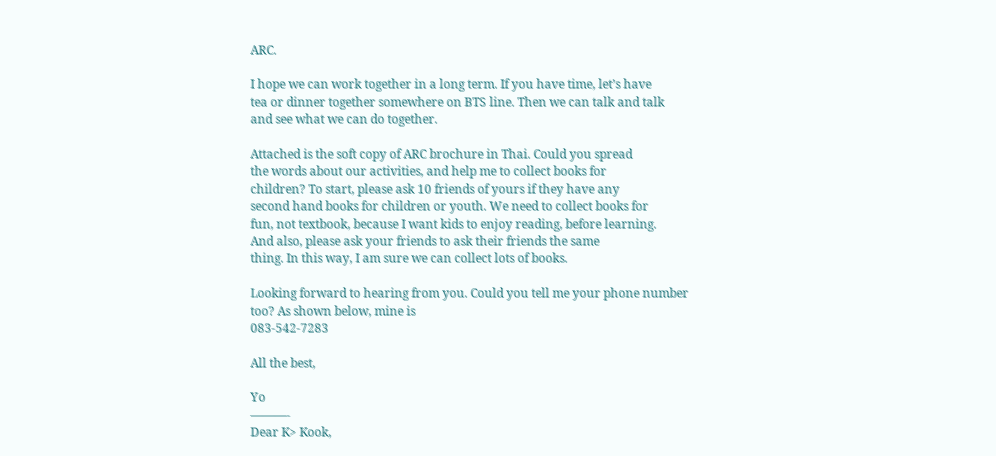ARC.

I hope we can work together in a long term. If you have time, let’s have
tea or dinner together somewhere on BTS line. Then we can talk and talk
and see what we can do together.

Attached is the soft copy of ARC brochure in Thai. Could you spread
the words about our activities, and help me to collect books for
children? To start, please ask 10 friends of yours if they have any
second hand books for children or youth. We need to collect books for
fun, not textbook, because I want kids to enjoy reading, before learning.
And also, please ask your friends to ask their friends the same
thing. In this way, I am sure we can collect lots of books.

Looking forward to hearing from you. Could you tell me your phone number
too? As shown below, mine is
083-542-7283

All the best,

Yo
———-
Dear K> Kook,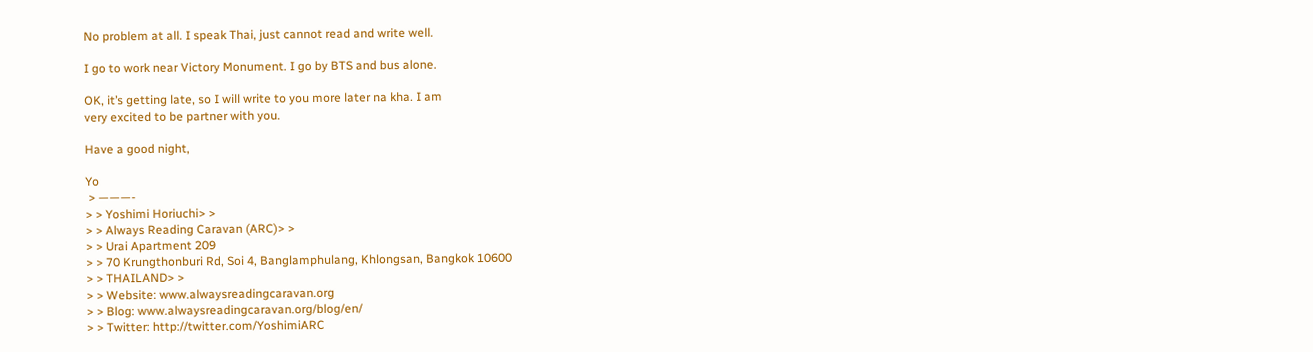No problem at all. I speak Thai, just cannot read and write well.

I go to work near Victory Monument. I go by BTS and bus alone.

OK, it’s getting late, so I will write to you more later na kha. I am
very excited to be partner with you.

Have a good night,

Yo
 > ———-
> > Yoshimi Horiuchi> >
> > Always Reading Caravan (ARC)> >
> > Urai Apartment 209
> > 70 Krungthonburi Rd, Soi 4, Banglamphulang, Khlongsan, Bangkok 10600
> > THAILAND> >
> > Website: www.alwaysreadingcaravan.org
> > Blog: www.alwaysreadingcaravan.org/blog/en/
> > Twitter: http://twitter.com/YoshimiARC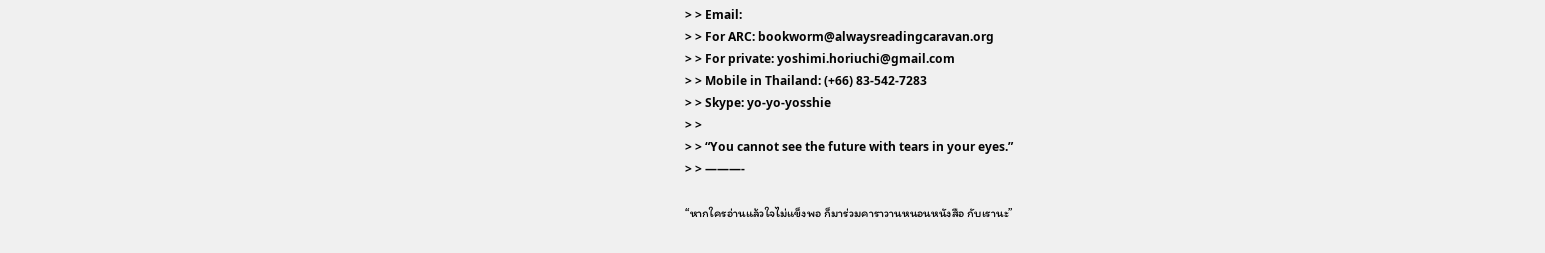> > Email:
> > For ARC: bookworm@alwaysreadingcaravan.org
> > For private: yoshimi.horiuchi@gmail.com
> > Mobile in Thailand: (+66) 83-542-7283
> > Skype: yo-yo-yosshie
> >
> > “You cannot see the future with tears in your eyes.”
> > ———-

“หากใครอ่านแล้วใจไม่แข็งพอ ก็มาร่วมคาราวานหนอนหนังสือ กับเรานะ”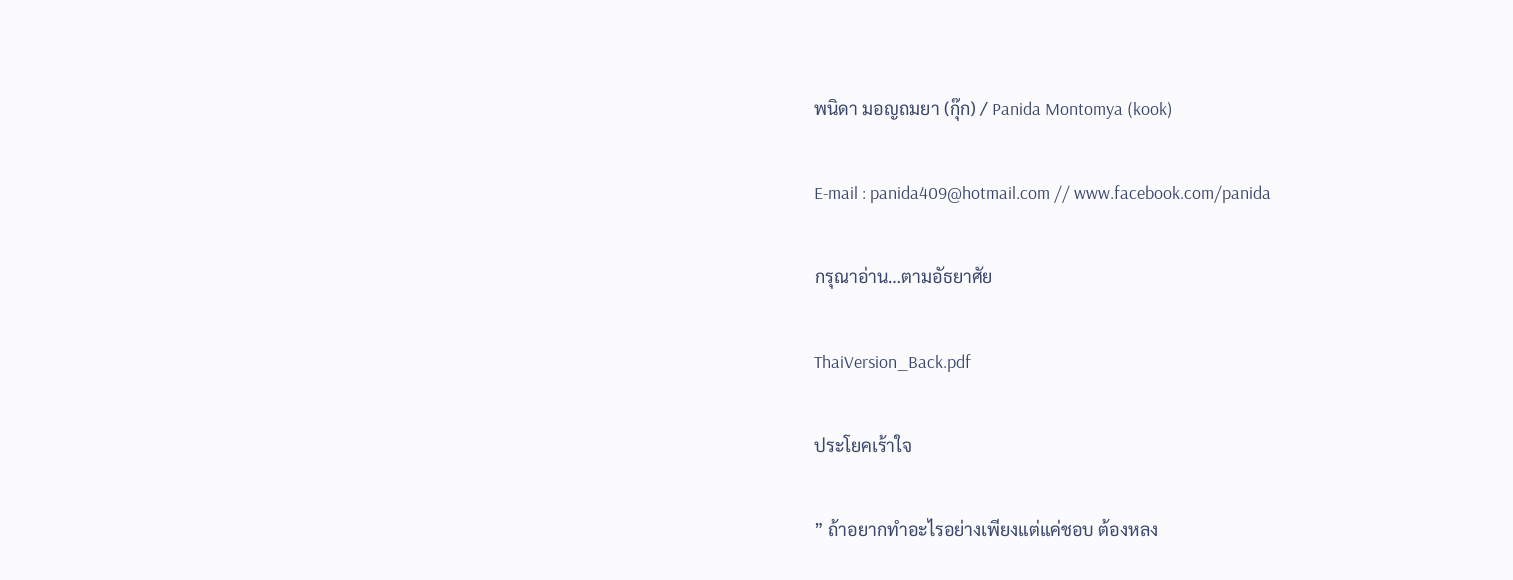พนิดา มอญถมยา (กุ๊ก) / Panida Montomya (kook)

E-mail : panida409@hotmail.com // www.facebook.com/panida

กรุณาอ่าน…ตามอัธยาศัย

ThaiVersion_Back.pdf

ประโยคเร้าใจ

” ถ้าอยากทำอะไรอย่างเพียงแต่แค่ชอบ ต้องหลง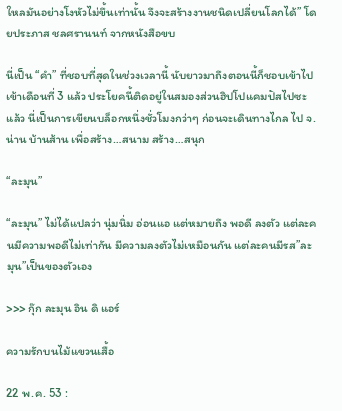ใหลมันอย่างโงหัวไม่ขึ้นเท่านั้น จึงจะสร้างงานชนิดเปลี่ยนโลกได้” โดยประภาส ชลศรานนท์ จากหนังสือขบ

นี่เป็น “คำ” ที่ชอบที่สุดในช่วงเวลานี้ นับยาวมาถึงตอนนี้ก็ชอบเข้าไปเข้าเดือนที่ 3 แล้ว ประโยคนี้ติดอยู่ในสมองส่วนฮิปโปแคมปัสไปซะแล้ว นี่เป็นการเขียนบล็อกหนึ่งชั่วโมงกว่าๆ ก่อนจะเดินทางไกล ไป จ.น่าน บ้านส้าน เพื่อสร้าง…สนาม สร้าง…สนุก

“ละมุน”

“ละมุน” ไม่ได้แปลว่า นุ่มนิ่ม อ่อนแอ แต่หมายถึง พอดี ลงตัว แต่ละคนมีความพอดีไม่เท่ากัน มีความลงตัวไม่เหมือนกัน แต่ละคนมีรส”ละมุน”เป็นของตัวเอง

>>> กุ๊ก ละมุน อิน ดิ แอร์

ความรักบนไม้แขวนเสื้อ

22 พ.ค. 53 :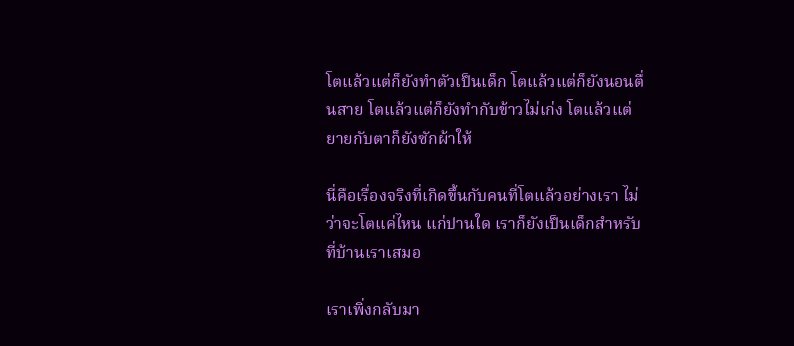โตแล้วแต่ก็ยังทำตัวเป็นเด็ก โตแล้วแต่ก็ยังนอนตื่นสาย โตแล้วแต่ก็ยังทำกับข้าวไม่เก่ง โตแล้วแต่ยายกับตาก็ยังซักผ้าให้

นี่คือเรื่องจริงที่เกิดขึ้นกับคนที่โตแล้วอย่างเรา ไม่ว่าจะโตแค่ไหน แก่ปานใด เราก็ยังเป็นเด็กสำหรับที่บ้านเราเสมอ

เราเพิ่งกลับมา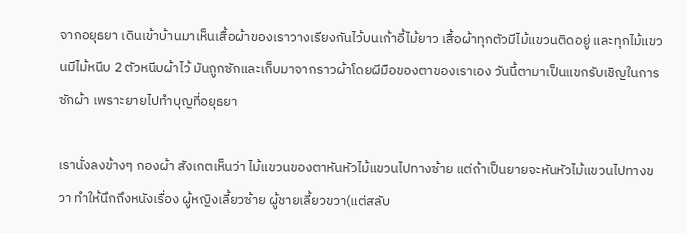จากอยุธยา เดินเข้าบ้านมาเห็นเสื้อผ้าของเราวางเรียงกันไว้บนเก้าอี้ไม้ยาว เสื้อผ้าทุกตัวมีไม้แขวนติดอยู่ และทุกไม้แขวนมีไม้หนีบ 2 ตัวหนีบผ้าไว้ มันถูกซักและเก็บมาจากราวผ้าโดยผีมือของตาของเราเอง วันนี้ตามาเป็นแขกรับเชิญในการซักผ้า เพราะยายไปทำบุญที่อยุธยา

เรานั่งลงข้างๆ กองผ้า สังเกตเห็นว่า ไม้แขวนของตาหันหัวไม้แขวนไปทางซ้าย แต่ถ้าเป็นยายจะหันหัวไม้แขวนไปทางขวา ทำให้นึกถึงหนังเรื่อง ผู้หญิงเลี้ยวซ้าย ผู้ชายเลี้ยวขวา(แต่สลับ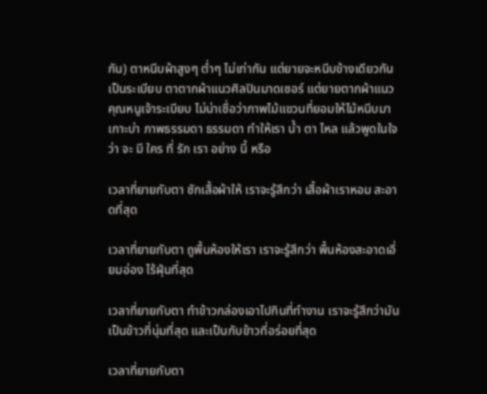กัน) ตาหนีบผ้าสูงๆ ต่ำๆ ไม่เท่ากัน แต่ยายจะหนีบข้างเดียวกันเป็นระเบียบ ตาตากผ้าแนวศิลปินมาดเซอร์ แต่ยายตากผ้าแนวคุณหนูเจ้าระเบียบ ไม่น่าเชื่อว่าภาพไม้แขวนที่ยอมให้ไม้หนีบมาเกาะบ่า ภาพธรรมดา ธรรมดา ทำให้เรา น้ำ ตา ไหล แล้วพูดในใจว่า จะ มี ใคร ที่ รัก เรา อย่าง นี้ หรือ

เวลาที่ยายกับตา ซักเสื้อผ้าให้ เราจะรู้สึกว่า เสื้อผ้าเราหอม สะอาดที่สุด

เวลาที่ยายกับตา ถูพื้นห้องให้เรา เราจะรู้สึกว่า พื้นห้องสะอาดเอี่ยมอ่อง ไร้ฝุ่นที่สุด

เวลาที่ยายกับตา ทำข้าวกล่องเอาไปกินที่ทำงาน เราจะรู้สึกว่ามันเป็นข้าวที่นุ่มที่สุด และเป็นกับข้าวที่อร่อยที่สุด

เวลาที่ยายกับตา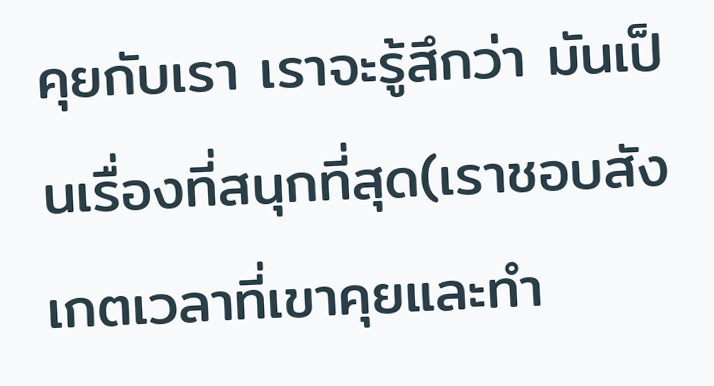คุยกับเรา เราจะรู้สึกว่า มันเป็นเรื่องที่สนุกที่สุด(เราชอบสังเกตเวลาที่เขาคุยและทำ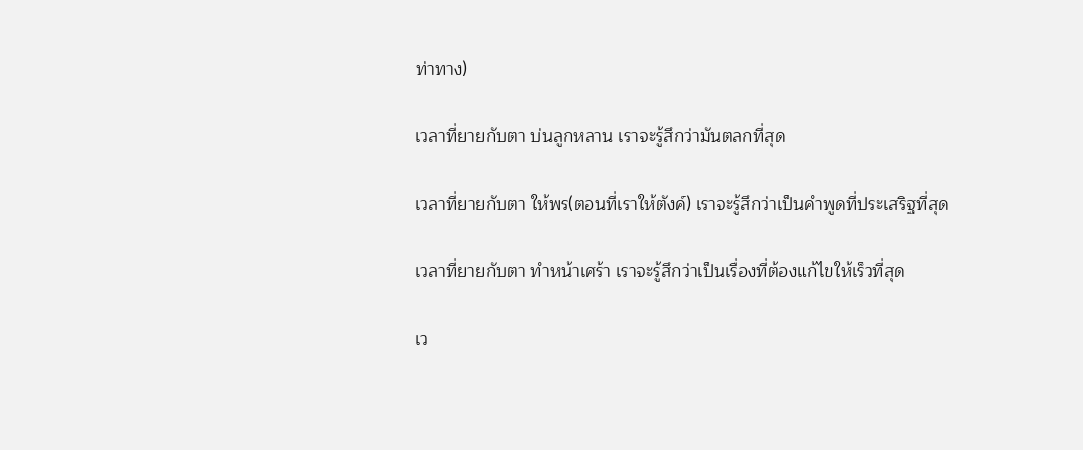ท่าทาง)

เวลาที่ยายกับตา บ่นลูกหลาน เราจะรู้สึกว่ามันตลกที่สุด

เวลาที่ยายกับตา ให้พร(ตอนที่เราให้ตังค์) เราจะรู้สึกว่าเป็นคำพูดที่ประเสริฐที่สุด

เวลาที่ยายกับตา ทำหน้าเศร้า เราจะรู้สึกว่าเป็นเรื่องที่ต้องแก้ไขให้เร็วที่สุด

เว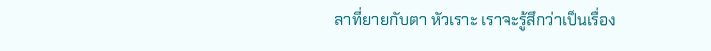ลาที่ยายกับตา หัวเราะ เราจะรู้สึกว่าเป็นเรื่อง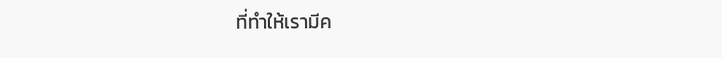ที่ทำให้เรามีค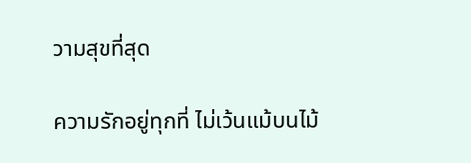วามสุขที่สุด

ความรักอยู่ทุกที่ ไม่เว้นแม้บนไม้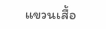แขวนเสื้อ